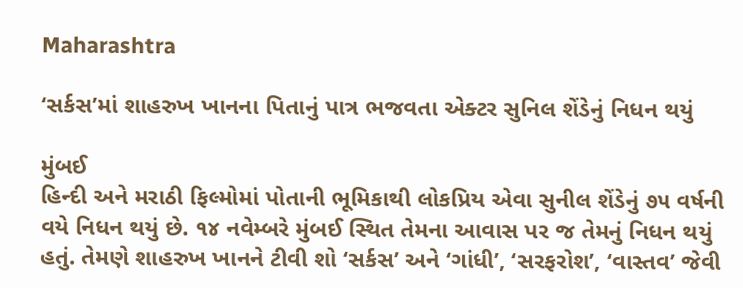Maharashtra

‘સર્કસ’માં શાહરુખ ખાનના પિતાનું પાત્ર ભજવતા એક્ટર સુનિલ શેંડેનું નિધન થયું

મુંબઈ
હિન્દી અને મરાઠી ફિલ્મોમાં પોતાની ભૂમિકાથી લોકપ્રિય એવા સુનીલ શેંડેનું ૭૫ વર્ષની વયે નિધન થયું છે. ૧૪ નવેમ્બરે મુંબઈ સ્થિત તેમના આવાસ પર જ તેમનું નિધન થયું હતું. તેમણે શાહરુખ ખાનને ટીવી શો ‘સર્કસ’ અને ‘ગાંધી’, ‘સરફરોશ’, ‘વાસ્તવ’ જેવી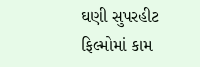ઘણી સુપરહીટ ફિલ્મોમાં કામ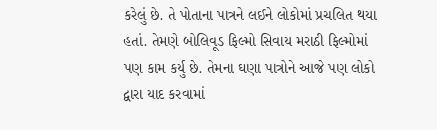કરેલું છે. તે પોતાના પાત્રને લઈને લોકોમાં પ્રચલિત થયા હતાં. તેમણે બોલિવૂડ ફિલ્મો સિવાય મરાઠી ફિલ્મોમાં પણ કામ કર્યુ છે. તેમના ઘણા પાત્રોને આજે પણ લોકો દ્વારા યાદ કરવામાં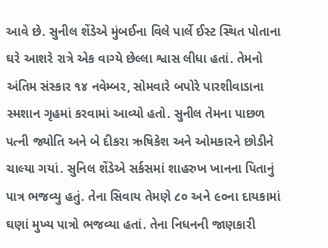આવે છે. સુનીલ શેંડેએ મુંબઈના વિલે પાર્લે ઈસ્ટ સ્થિત પોતાના ઘરે આશરે રાત્રે એક વાગ્યે છેલ્લા શ્વાસ લીધા હતાં. તેમનો અંતિમ સંસ્કાર ૧૪ નવેમ્બર, સોમવારે બપોરે પારશીવાડાના સ્મશાન ગૃહમાં કરવામાં આવ્યો હતો. સુનીલ તેમના પાછળ પત્ની જ્યોતિ અને બે દીકરા ઋષિકેશ અને ઓમકારને છોડીને ચાલ્યા ગયાં. સુનિલ શેંડેએ સર્કસમાં શાહરુખ ખાનના પિતાનું પાત્ર ભજવ્યુ હતું. તેના સિવાય તેમણે ૮૦ અને ૯૦ના દાયકામાં ઘણાં મુખ્ય પાત્રો ભજવ્યા હતાં. તેના નિધનની જાણકારી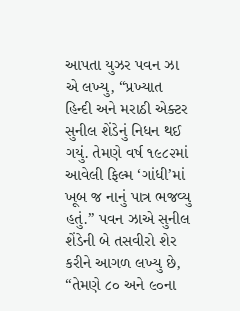આપતા યુઝર પવન ઝા એ લખ્યુ, “પ્રખ્યાત હિન્દી અને મરાઠી એક્ટર સુનીલ શેંડેનું નિધન થઈ ગયું. તેમણે વર્ષ ૧૯૮૨માં આવેલી ફિલ્મ ‘ગાંધી’માં ખૂબ જ નાનું પાત્ર ભજવ્યુ હતું.” પવન ઝાએ સુનીલ શેંડેની બે તસવીરો શેર કરીને આગળ લખ્યુ છે, “તેમણે ૮૦ અને ૯૦ના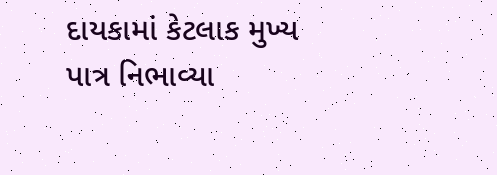દાયકામાં કેટલાક મુખ્ય પાત્ર નિભાવ્યા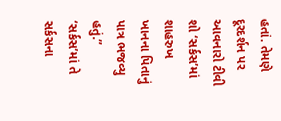હતાં. તેમણે દૂરદર્શન પર આવનારો ટીવી શો ‘સર્કસ’માં શાહરુખ ખાનના પિતાનું પાત્ર ભજવ્યુ હતું.” ‘સર્કસ’માં તે સર્કસના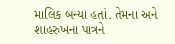માલિક બન્યા હતાં. તેમના અને શાહરુખના પાત્રને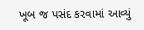ખૂબ જ પસંદ કરવામાં આવ્યું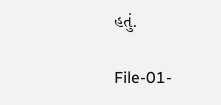હતું.

File-01-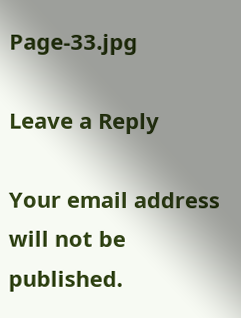Page-33.jpg

Leave a Reply

Your email address will not be published.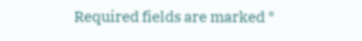Required fields are marked *